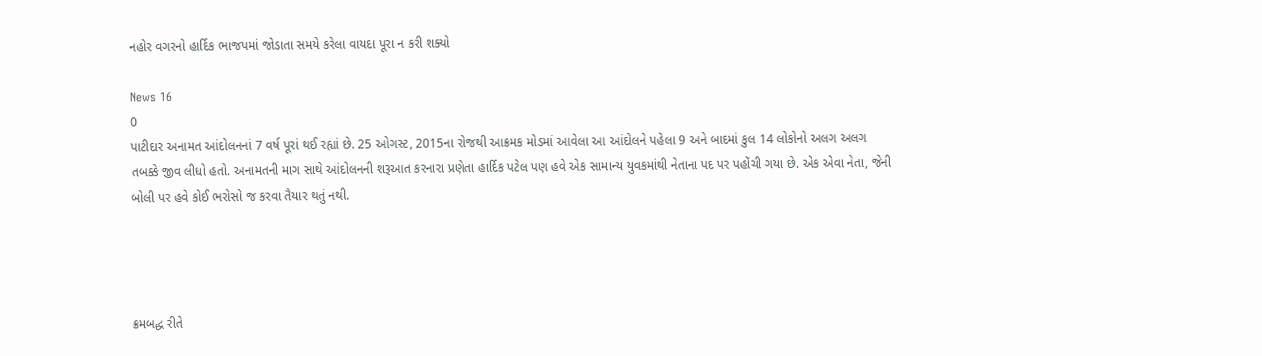નહોર વગરનો હાર્દિક ભાજપમાં જોડાતા સમયે કરેલા વાયદા પૂરા ન કરી શક્યો

News 16
0
પાટીદાર અનામત આંદોલનનાં 7 વર્ષ પૂરાં થઈ રહ્યાં છે. 25 ઓગસ્ટ, 2015ના રોજથી આક્રમક મોડમાં આવેલા આ આંદોલને પહેલા 9 અને બાદમાં કુલ 14 લોકોનો અલગ અલગ તબક્કે જીવ લીધો હતો. અનામતની માગ સાથે આંદોલનની શરૂઆત કરનારા પ્રણેતા હાર્દિક પટેલ પણ હવે એક સામાન્ય યુવકમાંથી નેતાના પદ પર પહોંચી ગયા છે. એક એવા નેતા, જેની બોલી પર હવે કોઈ ભરોસો જ કરવા તૈયાર થતું નથી.




ક્રમબદ્ધ રીતે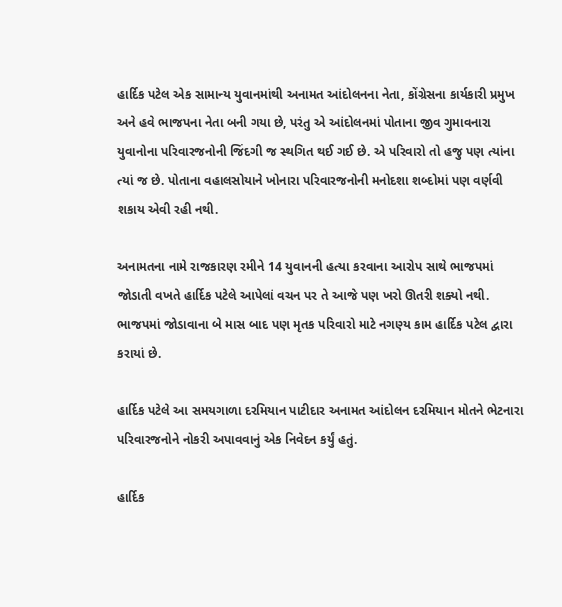હાર્દિક પટેલ એક સામાન્ય યુવાનમાંથી અનામત આંદોલનના નેતા, કોંગ્રેસના કાર્યકારી પ્રમુખ અને હવે ભાજપના નેતા બની ગયા છે, પરંતુ એ આંદોલનમાં પોતાના જીવ ગુમાવનારા યુવાનોના પરિવારજનોની જિંદગી જ સ્થગિત થઈ ગઈ છે. એ પરિવારો તો હજુ પણ ત્યાંના ત્યાં જ છે. પોતાના વહાલસોયાને ખોનારા પરિવારજનોની મનોદશા શબ્દોમાં પણ વર્ણવી શકાય એવી રહી નથી.

અનામતના નામે રાજકારણ રમીને 14 યુવાનની હત્યા કરવાના આરોપ સાથે ભાજપમાં જોડાતી વખતે હાર્દિક પટેલે આપેલાં વચન પર તે આજે પણ ખરો ઊતરી શક્યો નથી. ભાજપમાં જોડાવાના બે માસ બાદ પણ મૃતક પરિવારો માટે નગણ્ય કામ હાર્દિક પટેલ દ્વારા કરાયાં છે.

હાર્દિક પટેલે આ સમયગાળા દરમિયાન પાટીદાર અનામત આંદોલન દરમિયાન મોતને ભેટનારા પરિવારજનોને નોકરી અપાવવાનું એક નિવેદન કર્યું હતું.

હાર્દિક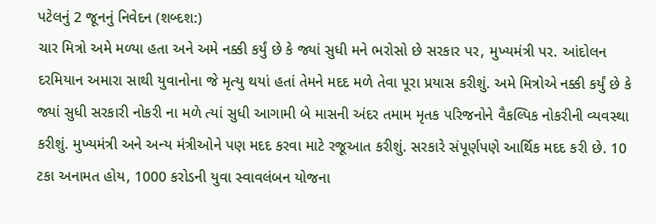પટેલનું 2 જૂનનું નિવેદન (શબ્દશ:)
ચાર મિત્રો અમે મળ્યા હતા અને અમે નક્કી કર્યું છે કે જ્યાં સુધી મને ભરોસો છે સરકાર પર, મુખ્યમંત્રી પર. આંદોલન દરમિયાન અમારા સાથી યુવાનોના જે મૃત્યુ થયાં હતાં તેમને મદદ મળે તેવા પૂરા પ્રયાસ કરીશું. અમે મિત્રોએ નક્કી કર્યું છે કે જ્યાં સુધી સરકારી નોકરી ના મળે ત્યાં સુધી આગામી બે માસની અંદર તમામ મૃતક પરિજનોને વૈકલ્પિક નોકરીની વ્યવસ્થા કરીશું. મુખ્યમંત્રી અને અન્ય મંત્રીઓને પણ મદદ કરવા માટે રજૂઆત કરીશું. સરકારે સંપૂર્ણપણે આર્થિક મદદ કરી છે. 10 ટકા અનામત હોય, 1000 કરોડની યુવા સ્વાવલંબન યોજના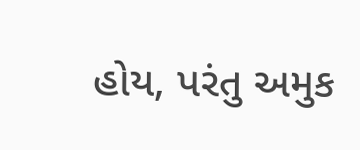હોય, પરંતુ અમુક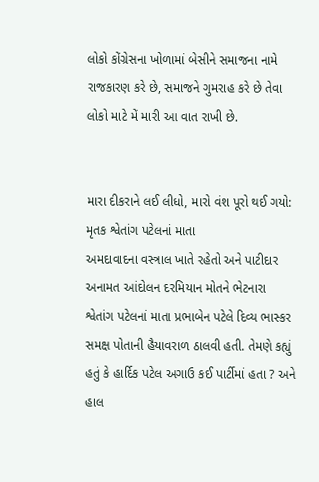લોકો કોંગ્રેસના ખોળામાં બેસીને સમાજના નામે રાજકારણ કરે છે, સમાજને ગુમરાહ કરે છે તેવા લોકો માટે મેં મારી આ વાત રાખી છે.


મારા દીકરાને લઈ લીધો, મારો વંશ પૂરો થઈ ગયો: મૃતક શ્વેતાંગ પટેલનાં માતા
અમદાવાદના વસ્ત્રાલ ખાતે રહેતો અને પાટીદાર અનામત આંદોલન દરમિયાન મોતને ભેટનારા શ્વેતાંગ પટેલનાં માતા પ્રભાબેન પટેલે દિવ્ય ભાસ્કર સમક્ષ પોતાની હૈયાવરાળ ઠાલવી હતી. તેમણે કહ્યું હતું કે હાર્દિક પટેલ અગાઉ કઈ પાર્ટીમાં હતા ? અને હાલ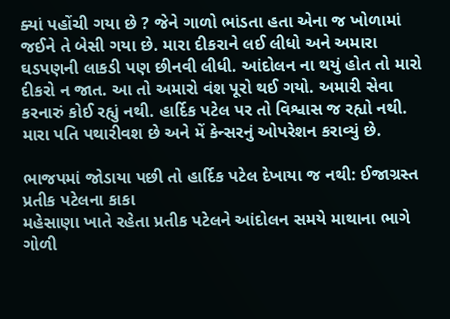ક્યાં પહોંચી ગયા છે ? જેને ગાળો ભાંડતા હતા એના જ ખોળામાં જઈને તે બેસી ગયા છે. મારા દીકરાને લઈ લીધો અને અમારા ઘડપણની લાકડી પણ છીનવી લીધી. આંદોલન ના થયું હોત તો મારો દીકરો ન જાત. આ તો અમારો વંશ પૂરો થઈ ગયો. અમારી સેવા કરનારું કોઈ રહ્યું નથી. હાર્દિક પટેલ પર તો વિશ્વાસ જ રહ્યો નથી. મારા પતિ પથારીવશ છે અને મેં કેન્સરનું ઓપરેશન કરાવ્યું છે.

ભાજપમાં જોડાયા પછી તો હાર્દિક પટેલ દેખાયા જ નથી: ઈજાગ્રસ્ત પ્રતીક પટેલના કાકા
મહેસાણા ખાતે રહેતા પ્રતીક પટેલને આંદોલન સમયે માથાના ભાગે ગોળી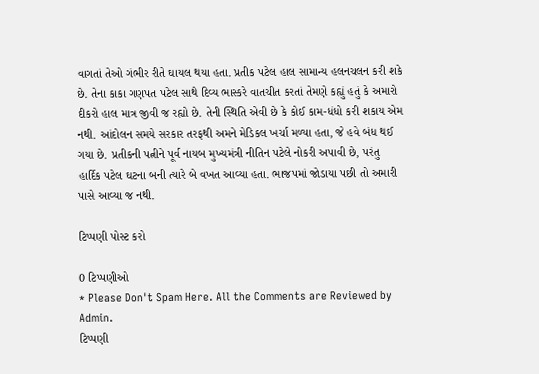વાગતાં તેઓ ગંભીર રીતે ઘાયલ થયા હતા. પ્રતીક પટેલ હાલ સામાન્ય હલનચલન કરી શકે છે. તેના કાકા ગણપત પટેલ સાથે દિવ્ય ભાસ્કરે વાતચીત કરતાં તેમણે કહ્યું હતું કે અમારો દીકરો હાલ માત્ર જીવી જ રહ્યો છે. તેની સ્થિતિ એવી છે કે કોઈ કામ-ધંધો કરી શકાય એમ નથી. આંદોલન સમયે સરકાર તરફથી અમને મેડિકલ ખર્ચા મળ્યા હતા, જે હવે બંધ થઈ ગયા છે. પ્રતીકની પત્નીને પૂર્વ નાયબ મુખ્યમંત્રી નીતિન પટેલે નોકરી અપાવી છે, પરંતુ હાર્દિક પટેલ ઘટના બની ત્યારે બે વખત આવ્યા હતા. ભાજપમાં જોડાયા પછી તો અમારી પાસે આવ્યા જ નથી.

ટિપ્પણી પોસ્ટ કરો

0 ટિપ્પણીઓ
* Please Don't Spam Here. All the Comments are Reviewed by Admin.
ટિપ્પણી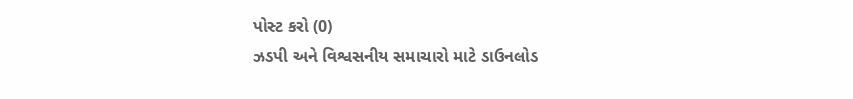પોસ્ટ કરો (0)
ઝડપી અને વિશ્વસનીય સમાચારો માટે ડાઉનલોડ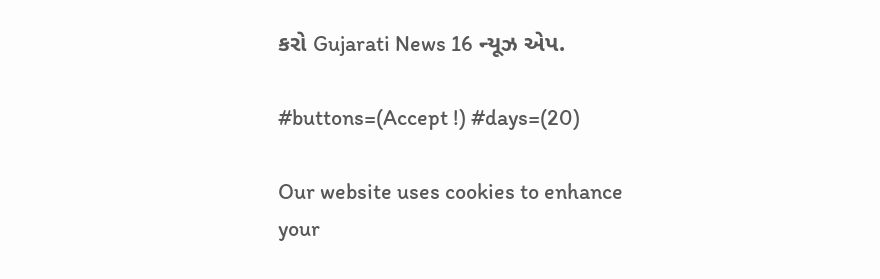કરો Gujarati News 16 ન્યૂઝ એપ.

#buttons=(Accept !) #days=(20)

Our website uses cookies to enhance your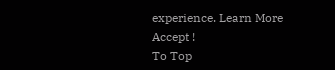experience. Learn More
Accept !
To Top